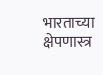भारताच्या क्षेपणास्त्र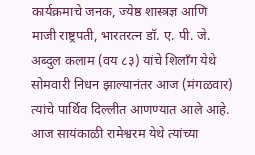कार्यक्रमाचे जनक, ज्येष्ठ शास्त्रज्ञ आणि माजी राष्ट्रपती, भारतरत्न डॉ. ए. पी. जे. अब्दुल कलाम (वय ८३) यांचे शिलाँग येथे सोमवारी निधन झाल्यानंतर आज (मंगळवार) त्यांचे पार्थिव दिल्लीत आणण्यात आले आहे. आज सायंकाळी रामेश्वरम येथे त्यांच्या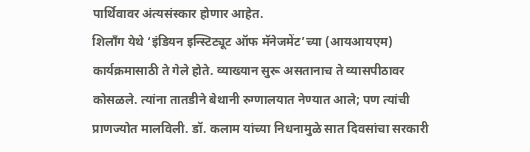पार्थिवावर अंत्यसंस्कार होणार आहेत.
शिलाँग येथे ‘इंडियन इन्स्टिट्यूट ऑफ मॅनेजमेंट’च्या (आयआयएम) कार्यक्रमासाठी ते गेले होते. व्याख्यान सुरू असतानाच ते व्यासपीठावर कोसळले. त्यांना तातडीने बेथानी रुग्णालयात नेण्यात आले; पण त्यांची प्राणज्योत मालविली. डॉ. कलाम यांच्या निधनामुळे सात दिवसांचा सरकारी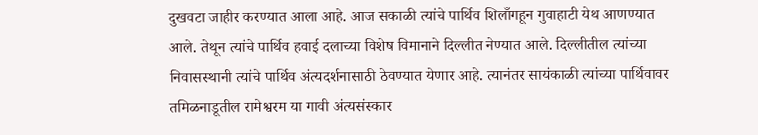दुखवटा जाहीर करण्यात आला आहे. आज सकाळी त्यांचे पार्थिव शिलाँगहून गुवाहाटी येथ आणण्यात आले. तेथून त्यांचे पार्थिव हवाई दलाच्या विशेष विमानाने दिल्लीत नेण्यात आले. दिल्लीतील त्यांच्या निवासस्थानी त्यांचे पार्थिव अंत्यदर्शनासाठी ठेवण्यात येणार आहे. त्यानंतर सायंकाळी त्यांच्या पार्थिवावर तमिळनाडूतील रामेश्वरम या गावी अंत्यसंस्कार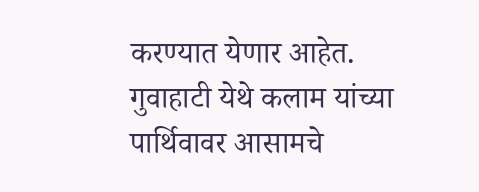करण्यात येणार आहेत.
गुवाहाटी येथे कलाम यांच्या पार्थिवावर आसामचे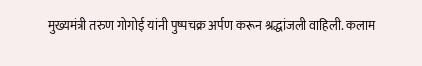मुख्यमंत्री तरुण गोगोई यांनी पुष्पचक्र अर्पण करून श्रद्धांजली वाहिली. कलाम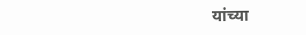यांच्या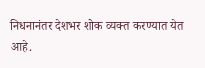निधनानंतर देशभर शोक व्यक्त करण्यात येत आहे.